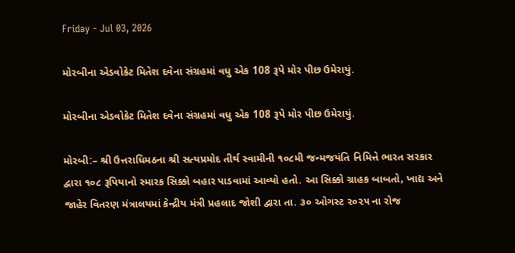Friday - Jul 03, 2026

મોરબીના એડવોકેટ મિતેશ દવેના સંગ્રહમાં વધુ એક 108 રૂપે મોર પીછ ઉમેરાયું.

મોરબીના એડવોકેટ મિતેશ દવેના સંગ્રહમાં વધુ એક 108 રૂપે મોર પીછ ઉમેરાયું.

મોરબી:– શ્રી ઉત્તરાધિમઠના શ્રી સત્યપ્રમોદ તીર્થ સ્વામીની ૧૦૮મી જન્મજયંતિ નિમિત્તે ભારત સરકાર દ્વારા ૧૦૮ રૂપિયાનો સ્મારક સિક્કો બહાર પાડવામાં આવ્યો હતો. આ સિક્કો ગ્રાહક બાબતો, ખાદ્ય અને જાહેર વિતરણ મંત્રાલયમાં કેન્દ્રીય મંત્રી પ્રહલાદ જોશી દ્વારા તા. ૩૦ ઓગસ્ટ ૨૦૨૫ ના રોજ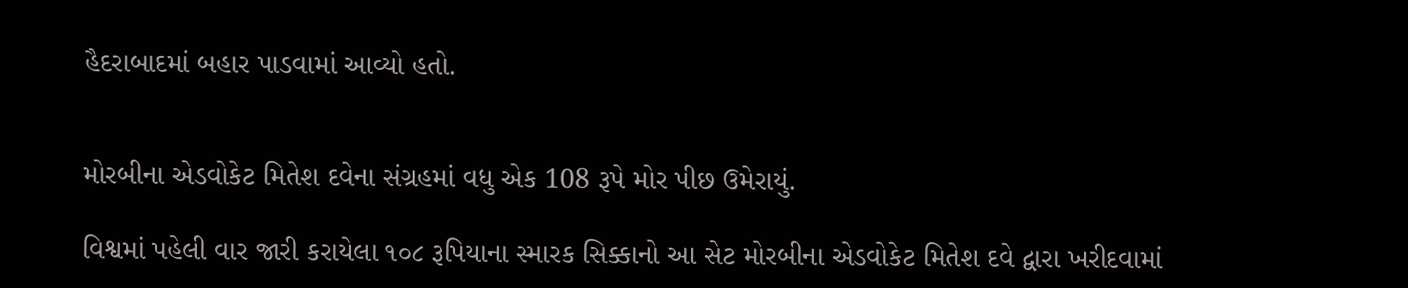હૈદરાબાદમાં બહાર પાડવામાં આવ્યો હતો.


મોરબીના એડવોકેટ મિતેશ દવેના સંગ્રહમાં વધુ એક 108 રૂપે મોર પીછ ઉમેરાયું.

વિશ્વમાં પહેલી વાર જારી કરાયેલા ૧૦૮ રૂપિયાના સ્મારક સિક્કાનો આ સેટ મોરબીના એડવોકેટ મિતેશ દવે દ્વારા ખરીદવામાં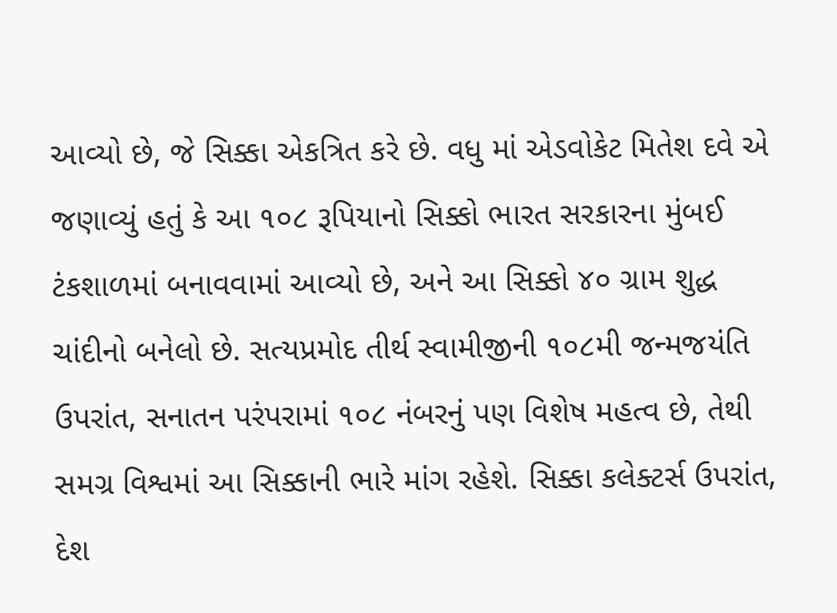આવ્યો છે, જે સિક્કા એકત્રિત કરે છે. વધુ માં એડવોકેટ મિતેશ દવે એ જણાવ્યું હતું કે આ ૧૦૮ રૂપિયાનો સિક્કો ભારત સરકારના મુંબઈ ટંકશાળમાં બનાવવામાં આવ્યો છે, અને આ સિક્કો ૪૦ ગ્રામ શુદ્ધ ચાંદીનો બનેલો છે. સત્યપ્રમોદ તીર્થ સ્વામીજીની ૧૦૮મી જન્મજયંતિ ઉપરાંત, સનાતન પરંપરામાં ૧૦૮ નંબરનું પણ વિશેષ મહત્વ છે, તેથી સમગ્ર વિશ્વમાં આ સિક્કાની ભારે માંગ રહેશે. સિક્કા કલેક્ટર્સ ઉપરાંત, દેશ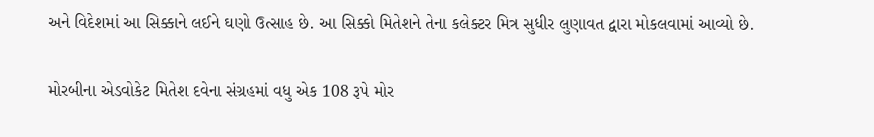અને વિદેશમાં આ સિક્કાને લઈને ઘણો ઉત્સાહ છે. આ સિક્કો મિતેશને તેના કલેક્ટર મિત્ર સુધીર લુણાવત દ્વારા મોકલવામાં આવ્યો છે.

મોરબીના એડવોકેટ મિતેશ દવેના સંગ્રહમાં વધુ એક 108 રૂપે મોર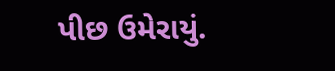પીછ ઉમેરાયું.